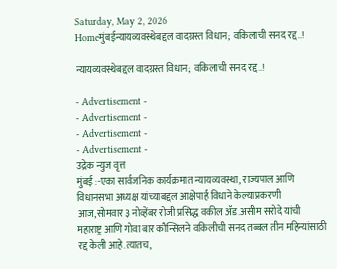Saturday, May 2, 2026
Homeमुंबईन्यायव्यवस्थेबद्दल वादग्रस्त विधान; वकिलाची सनद रद्द..!

न्यायव्यवस्थेबद्दल वादग्रस्त विधान; वकिलाची सनद रद्द..!

- Advertisement -
- Advertisement -
- Advertisement -
- Advertisement -
उद्रेक न्युज वृत्त
मुंबई :-एका सार्वजनिक कार्यक्रमात न्यायव्यवस्था, राज्यपाल आणि विधानसभा अध्यक्ष यांच्याबद्दल आक्षेपार्ह विधाने केल्याप्रकरणी आज,सोमवार ३ नोव्हेंबर रोजी प्रसिद्ध वकील ॲड.असीम सरोदे यांची
महाराष्ट्र आणि गोवा बार कौन्सिलने वकिलीची सनद तब्बल तीन महिन्यांसाठी रद्द केली आहे.त्यातच,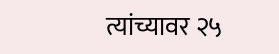त्यांच्यावर २५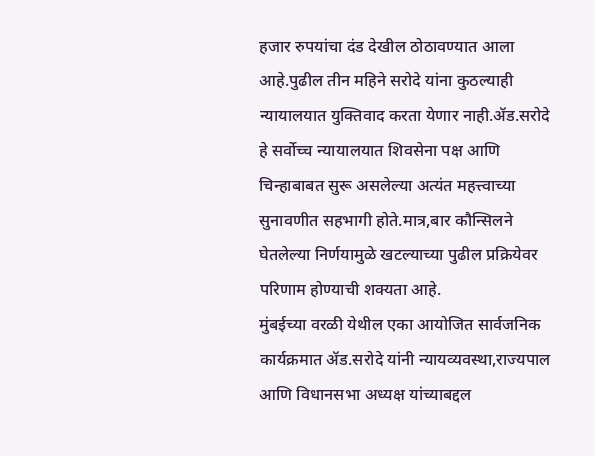हजार रुपयांचा दंड देखील ठोठावण्यात आला आहे.पुढील तीन महिने सरोदे यांना कुठल्याही न्यायालयात युक्तिवाद करता येणार नाही.ॲड.सरोदे हे सर्वोच्च न्यायालयात शिवसेना पक्ष आणि चिन्हाबाबत सुरू असलेल्या अत्यंत महत्त्वाच्या सुनावणीत सहभागी होते.मात्र,बार कौन्सिलने घेतलेल्या निर्णयामुळे खटल्याच्या पुढील प्रक्रियेवर परिणाम होण्याची शक्यता आहे.
मुंबईच्या वरळी येथील एका आयोजित सार्वजनिक कार्यक्रमात ॲड.सरोदे यांनी न्यायव्यवस्था,राज्यपाल आणि विधानसभा अध्यक्ष यांच्याबद्दल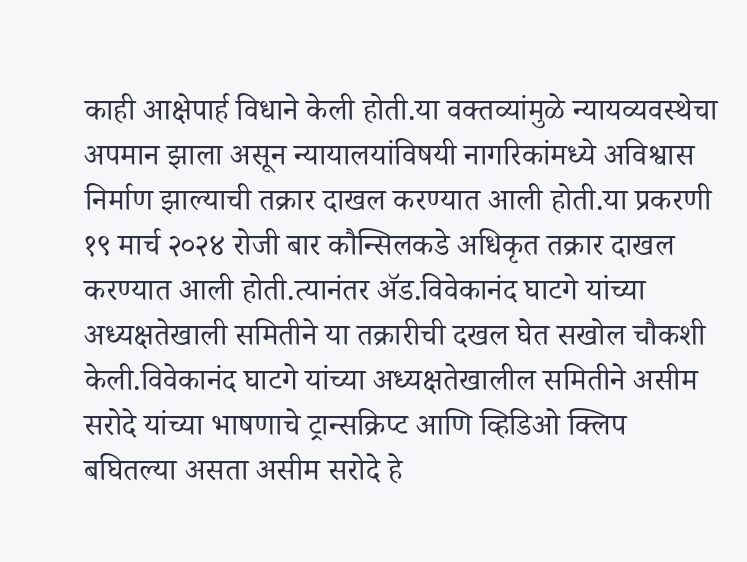काही आक्षेपार्ह विधाने केली होती.या वक्तव्यांमुळे न्यायव्यवस्थेचा अपमान झाला असून न्यायालयांविषयी नागरिकांमध्ये अविश्वास निर्माण झाल्याची तक्रार दाखल करण्यात आली होती.या प्रकरणी १९ मार्च २०२४ रोजी बार कौन्सिलकडे अधिकृत तक्रार दाखल करण्यात आली होती.त्यानंतर ॲड.विवेकानंद घाटगे यांच्या अध्यक्षतेखाली समितीने या तक्रारीची दखल घेत सखोल चौकशी केली.विवेकानंद घाटगे यांच्या अध्यक्षतेखालील समितीने असीम सरोदे यांच्या भाषणाचे ट्रान्सक्रिप्ट आणि व्हिडिओ क्लिप बघितल्या असता असीम सरोदे हे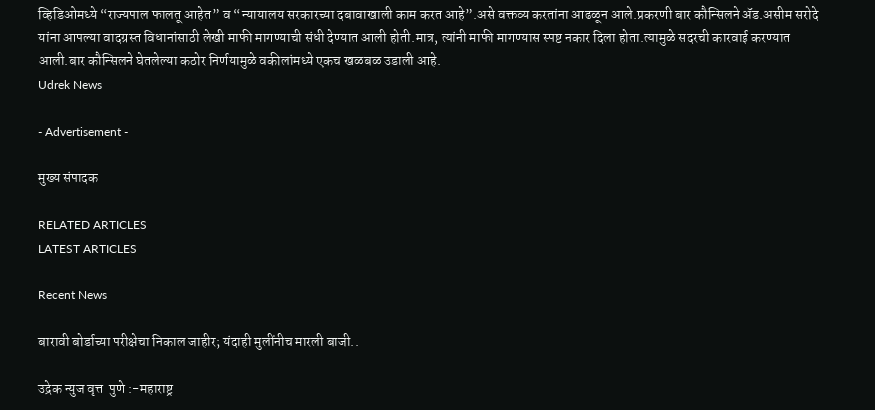व्हिडिओमध्ये “राज्यपाल फालतू आहेत” व “न्यायालय सरकारच्या दबावाखाली काम करत आहे”.असे वक्तव्य करतांना आढळून आले.प्रकरणी बार कौन्सिलने ॲड.असीम सरोदे यांना आपल्या वादग्रस्त विधानांसाठी लेखी माफी मागण्याची संधी देण्यात आली होती.मात्र, त्यांनी माफी मागण्यास स्पष्ट नकार दिला होता.त्यामुळे सदरची कारवाई करण्यात आली.बार कौन्सिलने घेतलेल्या कठोर निर्णयामुळे वकीलांमध्ये एकच खळबळ उडाली आहे.
Udrek News

- Advertisement -

मुख्य संपादक

RELATED ARTICLES
LATEST ARTICLES

Recent News

बारावी बोर्डाच्या परीक्षेचा निकाल जाहीर; यंदाही मुलींनीच मारली बाजी..

उद्रेक न्युज वृत्त  पुणे :-महाराष्ट्र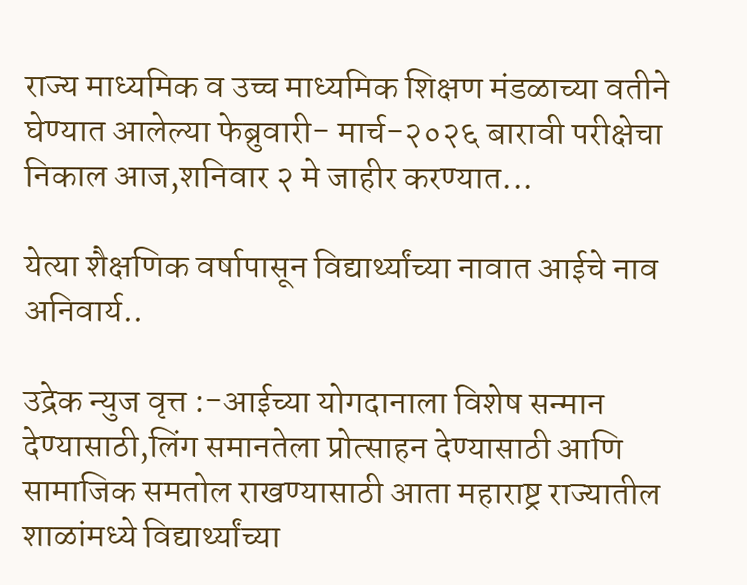राज्य माध्यमिक व उच्च माध्यमिक शिक्षण मंडळाच्या वतीने घेण्यात आलेल्या फेब्रुवारी- मार्च-२०२६ बारावी परीक्षेचा निकाल आज,शनिवार २ मे जाहीर करण्यात...

येत्या शैक्षणिक वर्षापासून विद्यार्थ्यांच्या नावात आईचे नाव अनिवार्य..

उद्रेक न्युज वृत्त :-आईच्या योगदानाला विशेष सन्मान देण्यासाठी,लिंग समानतेला प्रोत्साहन देण्यासाठी आणि सामाजिक समतोल राखण्यासाठी आता महाराष्ट्र राज्यातील शाळांमध्ये विद्यार्थ्यांच्या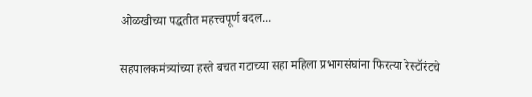ओळखीच्या पद्धतीत महत्त्वपूर्ण बदल...

सहपालकमंत्र्यांच्या हस्ते बचत गटाच्या सहा महिला प्रभागसंघांना फिरत्या रेस्टॉरंटचे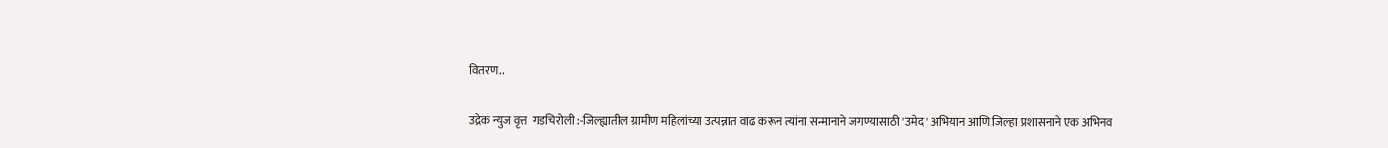वितरण..

उद्रेक न्युज वृत्त  गडचिरोली :-जिल्ह्यातील ग्रामीण महिलांच्या उत्पन्नात वाढ करून त्यांना सन्मानाने जगण्यासाठी 'उमेद' अभियान आणि जिल्हा प्रशासनाने एक अभिनव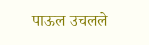पाऊल उचलले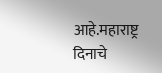आहे.महाराष्ट्र दिनाचे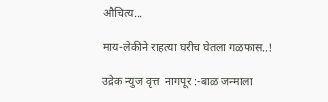औचित्य...

माय-लेकीने राहत्या घरीच घेतला गळफास..!

उद्रेक न्युज वृत्त  नागपूर :-बाळ जन्माला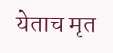येताच मृत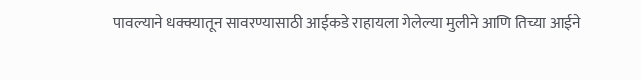पावल्याने धक्क्यातून सावरण्यासाठी आईकडे राहायला गेलेल्या मुलीने आणि तिच्या आईने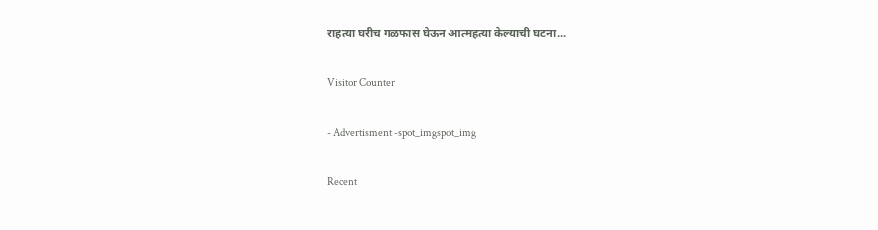राहत्या घरीच गळफास घेऊन आत्महत्या केल्याची घटना...

Visitor Counter

- Advertisment -spot_imgspot_img

Recent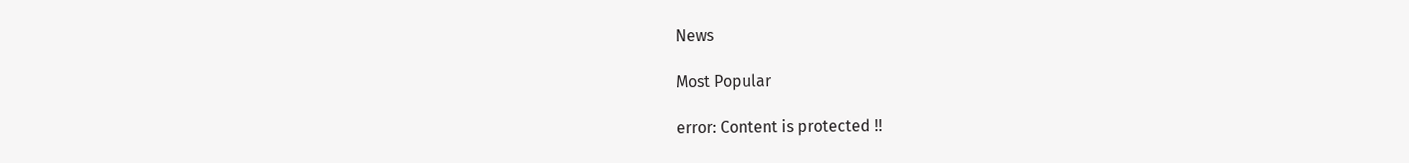News

Most Popular

error: Content is protected !!